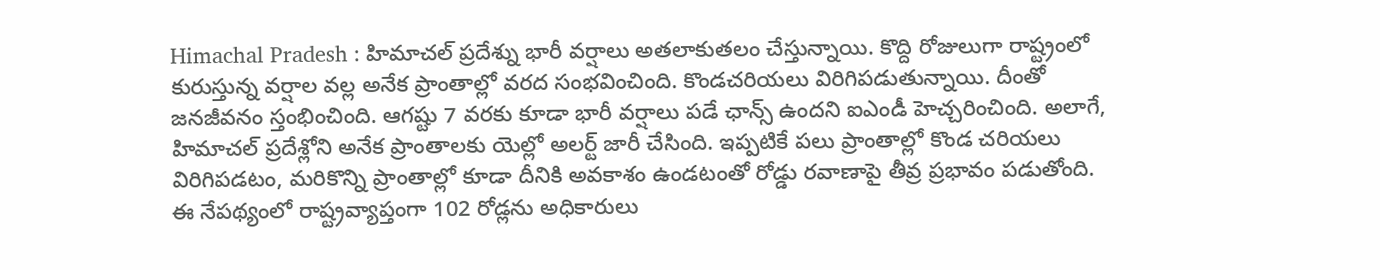Himachal Pradesh : హిమాచల్ ప్రదేశ్ను భారీ వర్షాలు అతలాకుతలం చేస్తున్నాయి. కొద్ది రోజులుగా రాష్ట్రంలో కురుస్తున్న వర్షాల వల్ల అనేక ప్రాంతాల్లో వరద సంభవించింది. కొండచరియలు విరిగిపడుతున్నాయి. దీంతో జనజీవనం స్తంభించింది. ఆగష్టు 7 వరకు కూడా భారీ వర్షాలు పడే ఛాన్స్ ఉందని ఐఎండీ హెచ్చరించింది. అలాగే, హిమాచల్ ప్రదేశ్లోని అనేక ప్రాంతాలకు యెల్లో అలర్ట్ జారీ చేసింది. ఇప్పటికే పలు ప్రాంతాల్లో కొండ చరియలు విరిగిపడటం, మరికొన్ని ప్రాంతాల్లో కూడా దీనికి అవకాశం ఉండటంతో రోడ్డు రవాణాపై తీవ్ర ప్రభావం పడుతోంది.
ఈ నేపథ్యంలో రాష్ట్రవ్యాప్తంగా 102 రోడ్లను అధికారులు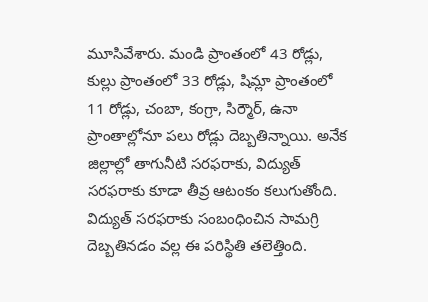మూసివేశారు. మండి ప్రాంతంలో 43 రోడ్లు, కుల్లు ప్రాంతంలో 33 రోడ్లు, షిమ్లా ప్రాంతంలో 11 రోడ్లు, చంబా, కంగ్రా, సిర్మౌర్, ఉనా ప్రాంతాల్లోనూ పలు రోడ్లు దెబ్బతిన్నాయి. అనేక జిల్లాల్లో తాగునీటి సరఫరాకు, విద్యుత్ సరఫరాకు కూడా తీవ్ర ఆటంకం కలుగుతోంది. విద్యుత్ సరఫరాకు సంబంధించిన సామగ్రి దెబ్బతినడం వల్ల ఈ పరిస్థితి తలెత్తింది.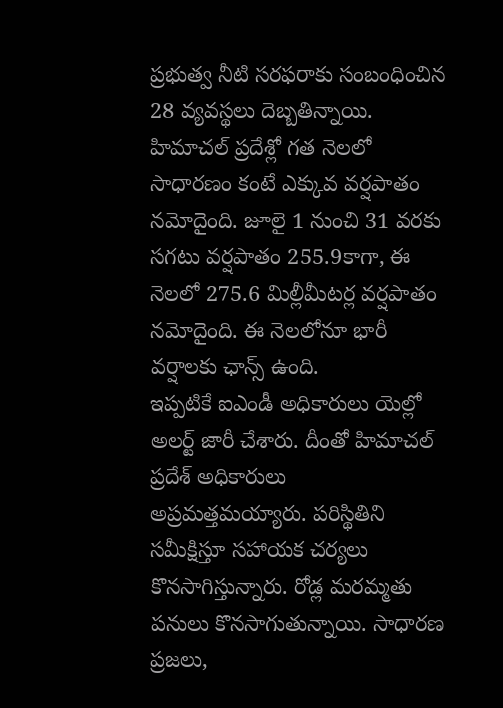ప్రభుత్వ నీటి సరఫరాకు సంబంధించిన 28 వ్యవస్థలు దెబ్బతిన్నాయి. హిమాచల్ ప్రదేశ్లో గత నెలలో సాధారణం కంటే ఎక్కువ వర్షపాతం నమోదైంది. జూలై 1 నుంచి 31 వరకు సగటు వర్షపాతం 255.9కాగా, ఈ నెలలో 275.6 మిల్లీమీటర్ల వర్షపాతం నమోదైంది. ఈ నెలలోనూ భారీ వర్షాలకు ఛాన్స్ ఉంది.
ఇప్పటికే ఐఎండీ అధికారులు యెల్లో అలర్ట్ జారీ చేశారు. దీంతో హిమాచల్ ప్రదేశ్ అధికారులు అప్రమత్తమయ్యారు. పరిస్థితిని సమీక్షిస్తూ సహాయక చర్యలు కొనసాగిస్తున్నారు. రోడ్ల మరమ్మతు పనులు కొనసాగుతున్నాయి. సాధారణ ప్రజలు,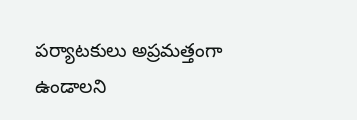పర్యాటకులు అప్రమత్తంగా ఉండాలని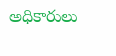అధికారులు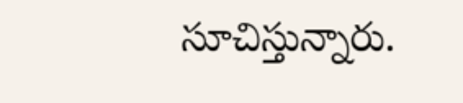సూచిస్తున్నారు.